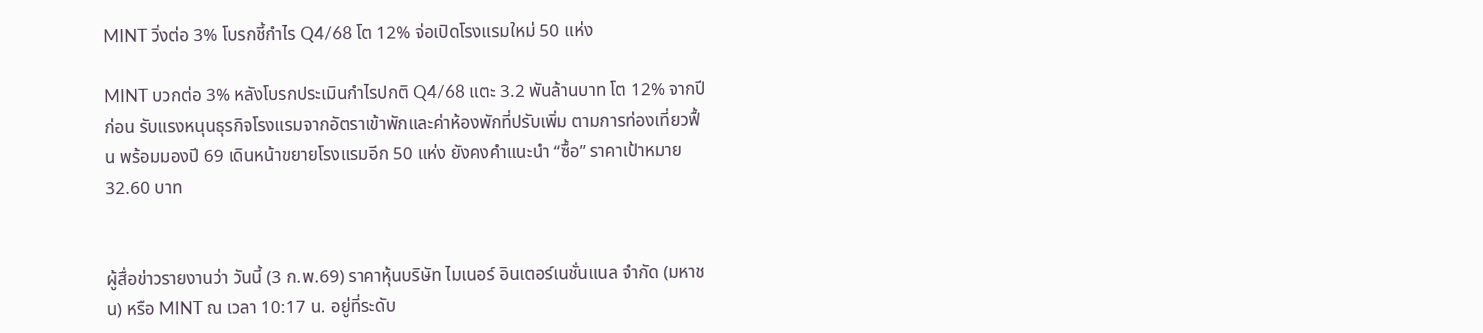MINT วิ่งต่อ 3% โบรกชี้กำไร Q4/68 โต 12% จ่อเปิดโรงแรมใหม่ 50 แห่ง

MINT บวกต่อ 3% หลังโบรกประเมินกำไรปกติ Q4/68 แตะ 3.2 พันล้านบาท โต 12% จากปีก่อน รับแรงหนุนธุรกิจโรงแรมจากอัตราเข้าพักและค่าห้องพักที่ปรับเพิ่ม ตามการท่องเที่ยวฟื้น พร้อมมองปี 69 เดินหน้าขยายโรงแรมอีก 50 แห่ง ยังคงคำแนะนำ “ซื้อ” ราคาเป้าหมาย 32.60 บาท


ผู้สื่อข่าวรายงานว่า วันนี้ (3 ก.พ.69) ราคาหุ้นบริษัท ไมเนอร์ อินเตอร์เนชั่นแนล จำกัด (มหาชน) หรือ MINT ณ เวลา 10:17 น. อยู่ที่ระดับ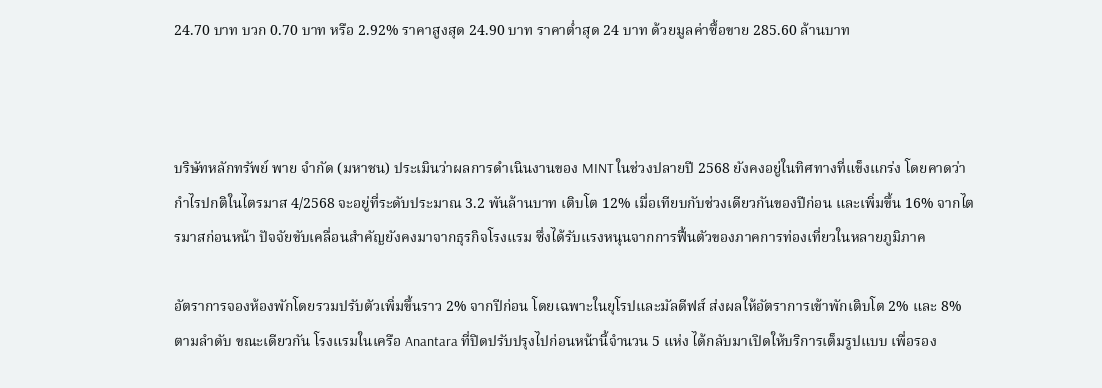24.70 บาท บวก 0.70 บาท หรือ 2.92% ราคาสูงสุด 24.90 บาท ราคาต่ำสุด 24 บาท ด้วยมูลค่าซื้อขาย 285.60 ล้านบาท



บริษัทหลักทรัพย์ พาย จำกัด (มหาชน) ประเมินว่าผลการดำเนินงานของ MINT ในช่วงปลายปี 2568 ยังคงอยู่ในทิศทางที่แข็งแกร่ง โดยคาดว่ากำไรปกติในไตรมาส 4/2568 จะอยู่ที่ระดับประมาณ 3.2 พันล้านบาท เติบโต 12% เมื่อเทียบกับช่วงเดียวกันของปีก่อน และเพิ่มขึ้น 16% จากไตรมาสก่อนหน้า ปัจจัยขับเคลื่อนสำคัญยังคงมาจากธุรกิจโรงแรม ซึ่งได้รับแรงหนุนจากการฟื้นตัวของภาคการท่องเที่ยวในหลายภูมิภาค

อัตราการจองห้องพักโดยรวมปรับตัวเพิ่มขึ้นราว 2% จากปีก่อน โดยเฉพาะในยุโรปและมัลดีฟส์ ส่งผลให้อัตราการเข้าพักเติบโต 2% และ 8% ตามลำดับ ขณะเดียวกัน โรงแรมในเครือ Anantara ที่ปิดปรับปรุงไปก่อนหน้านี้จำนวน 5 แห่ง ได้กลับมาเปิดให้บริการเต็มรูปแบบ เพื่อรอง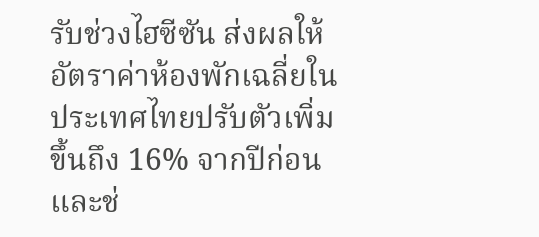รับช่วงไฮซีซัน ส่งผลให้อัตราค่าห้องพักเฉลี่ยในประเทศไทยปรับตัวเพิ่มขึ้นถึง 16% จากปีก่อน และช่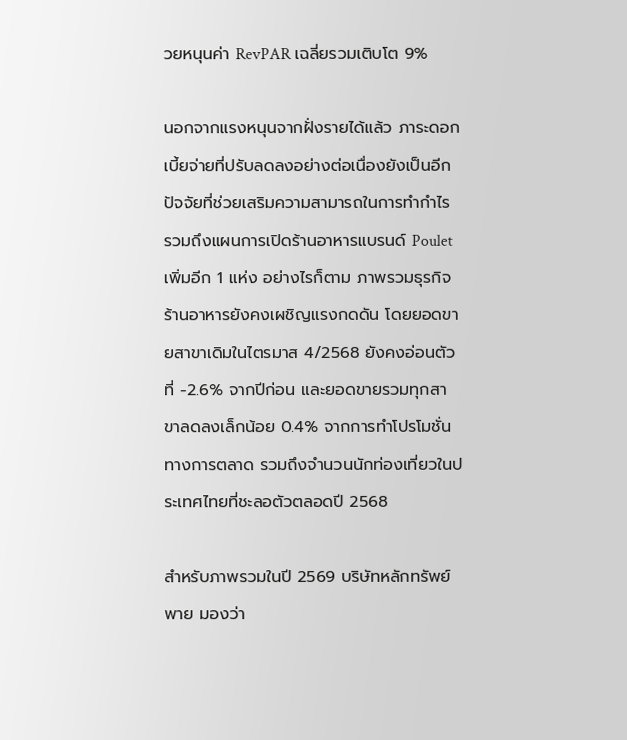วยหนุนค่า RevPAR เฉลี่ยรวมเติบโต 9%

นอกจากแรงหนุนจากฝั่งรายได้แล้ว ภาระดอกเบี้ยจ่ายที่ปรับลดลงอย่างต่อเนื่องยังเป็นอีกปัจจัยที่ช่วยเสริมความสามารถในการทำกำไร รวมถึงแผนการเปิดร้านอาหารแบรนด์ Poulet เพิ่มอีก 1 แห่ง อย่างไรก็ตาม ภาพรวมธุรกิจร้านอาหารยังคงเผชิญแรงกดดัน โดยยอดขายสาขาเดิมในไตรมาส 4/2568 ยังคงอ่อนตัวที่ -2.6% จากปีก่อน และยอดขายรวมทุกสาขาลดลงเล็กน้อย 0.4% จากการทำโปรโมชั่นทางการตลาด รวมถึงจำนวนนักท่องเที่ยวในประเทศไทยที่ชะลอตัวตลอดปี 2568

สำหรับภาพรวมในปี 2569 บริษัทหลักทรัพย์ พาย มองว่า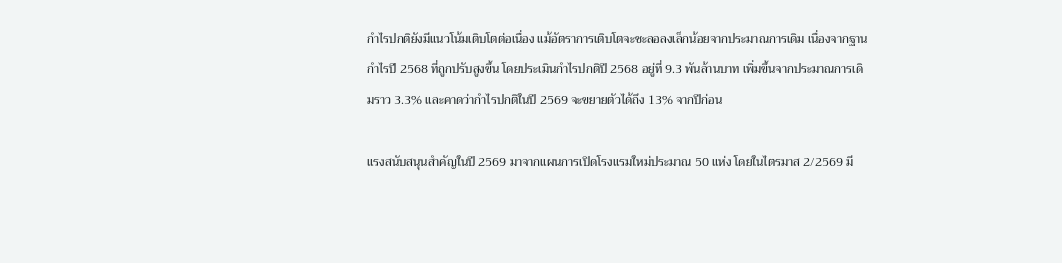กำไรปกติยังมีแนวโน้มเติบโตต่อเนื่อง แม้อัตราการเติบโตจะชะลอลงเล็กน้อยจากประมาณการเดิม เนื่องจากฐานกำไรปี 2568 ที่ถูกปรับสูงขึ้น โดยประเมินกำไรปกติปี 2568 อยู่ที่ 9.3 พันล้านบาท เพิ่มขึ้นจากประมาณการเดิมราว 3.3% และคาดว่ากำไรปกติในปี 2569 จะขยายตัวได้ถึง 13% จากปีก่อน

แรงสนับสนุนสำคัญในปี 2569 มาจากแผนการเปิดโรงแรมใหม่ประมาณ 50 แห่ง โดยในไตรมาส 2/2569 มี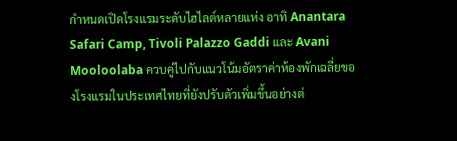กำหนดเปิดโรงแรมระดับไฮไลต์หลายแห่ง อาทิ Anantara Safari Camp, Tivoli Palazzo Gaddi และ Avani Mooloolaba ควบคู่ไปกับแนวโน้มอัตราค่าห้องพักเฉลี่ยของโรงแรมในประเทศไทยที่ยังปรับตัวเพิ่มขึ้นอย่างต่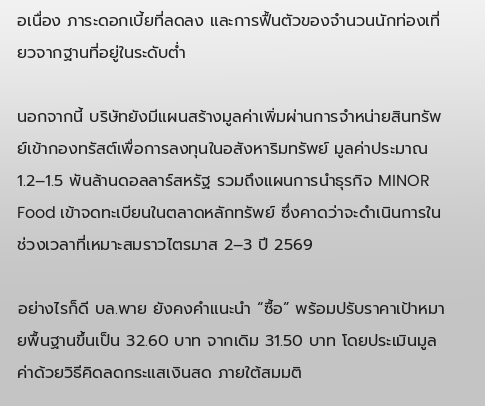อเนื่อง ภาระดอกเบี้ยที่ลดลง และการฟื้นตัวของจำนวนนักท่องเที่ยวจากฐานที่อยู่ในระดับต่ำ

นอกจากนี้ บริษัทยังมีแผนสร้างมูลค่าเพิ่มผ่านการจำหน่ายสินทรัพย์เข้ากองทรัสต์เพื่อการลงทุนในอสังหาริมทรัพย์ มูลค่าประมาณ 1.2–1.5 พันล้านดอลลาร์สหรัฐ รวมถึงแผนการนำธุรกิจ MINOR Food เข้าจดทะเบียนในตลาดหลักทรัพย์ ซึ่งคาดว่าจะดำเนินการในช่วงเวลาที่เหมาะสมราวไตรมาส 2–3 ปี 2569

อย่างไรก็ดี บล.พาย ยังคงคำแนะนำ “ซื้อ” พร้อมปรับราคาเป้าหมายพื้นฐานขึ้นเป็น 32.60 บาท จากเดิม 31.50 บาท โดยประเมินมูลค่าด้วยวิธีคิดลดกระแสเงินสด ภายใต้สมมติ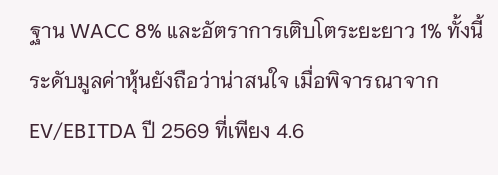ฐาน WACC 8% และอัตราการเติบโตระยะยาว 1% ทั้งนี้ ระดับมูลค่าหุ้นยังถือว่าน่าสนใจ เมื่อพิจารณาจาก EV/EBITDA ปี 2569 ที่เพียง 4.6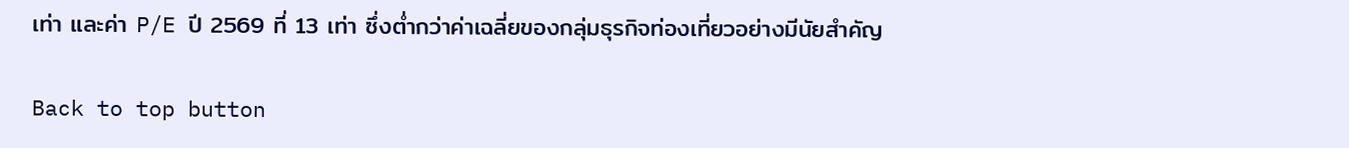เท่า และค่า P/E ปี 2569 ที่ 13 เท่า ซึ่งต่ำกว่าค่าเฉลี่ยของกลุ่มธุรกิจท่องเที่ยวอย่างมีนัยสำคัญ

Back to top button